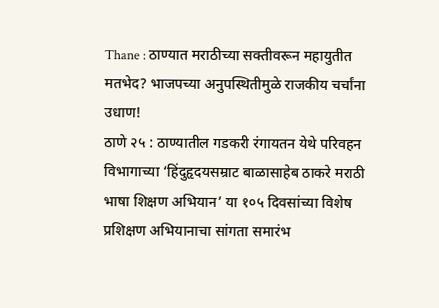Thane : ठाण्यात मराठीच्या सक्तीवरून महायुतीत मतभेद? भाजपच्या अनुपस्थितीमुळे राजकीय चर्चांना उधाण!
ठाणे २५ : ठाण्यातील गडकरी रंगायतन येथे परिवहन विभागाच्या ‘हिंदुहृदयसम्राट बाळासाहेब ठाकरे मराठी भाषा शिक्षण अभियान’ या १०५ दिवसांच्या विशेष प्रशिक्षण अभियानाचा सांगता समारंभ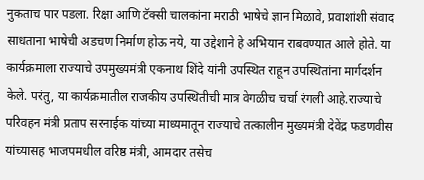नुकताच पार पडला. रिक्षा आणि टॅक्सी चालकांना मराठी भाषेचे ज्ञान मिळावे, प्रवाशांशी संवाद साधताना भाषेची अडचण निर्माण होऊ नये, या उद्देशाने हे अभियान राबवण्यात आले होते. या कार्यक्रमाला राज्याचे उपमुख्यमंत्री एकनाथ शिंदे यांनी उपस्थित राहून उपस्थितांना मार्गदर्शन केले. परंतु, या कार्यक्रमातील राजकीय उपस्थितीची मात्र वेगळीच चर्चा रंगली आहे.राज्याचे परिवहन मंत्री प्रताप सरनाईक यांच्या माध्यमातून राज्याचे तत्कालीन मुख्यमंत्री देवेंद्र फडणवीस यांच्यासह भाजपमधील वरिष्ठ मंत्री, आमदार तसेच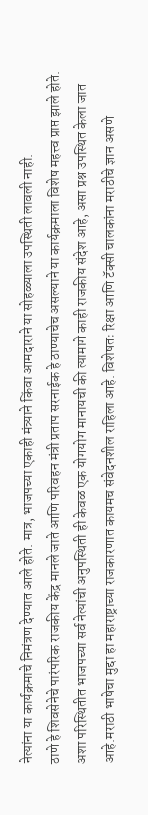नेत्यांना या कार्यक्रमाचे निमंत्रण देण्यात आले होते. मात्र, भाजपच्या एकाही मंत्र्याने किंवा आमदाराने या सोहळ्याला उपस्थिती लावली नाही.
ठाणे हे शिवसेनेचे पारंपरिक राजकीय केंद्र मानले जाते आणि परिवहन मंत्री प्रताप सरनाईक हे ठाण्याचेच असल्याने या कार्यक्रमाला विशेष महत्त्व प्राप्त झाले होते. अशा परिस्थितीत भाजपच्या सर्व नेत्यांची अनुपस्थिती ही केवळ एक योगयोग मानायची की त्यामागे काही राजकीय संदेश आहे, असा प्रश्न उपस्थित केला जात आहे.मराठी भाषेचा मुद्दा हा महाराष्ट्राच्या राजकारणात कायमच संवेदनशील राहिला आहे. विशेषतः रिक्षा आणि टॅक्सी चालकांना मराठीचे ज्ञान असणे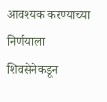आवश्यक करण्याच्या निर्णयाला शिवसेनेकडून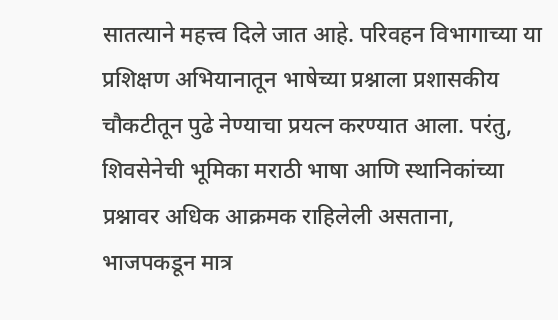सातत्याने महत्त्व दिले जात आहे. परिवहन विभागाच्या या प्रशिक्षण अभियानातून भाषेच्या प्रश्नाला प्रशासकीय चौकटीतून पुढे नेण्याचा प्रयत्न करण्यात आला. परंतु, शिवसेनेची भूमिका मराठी भाषा आणि स्थानिकांच्या प्रश्नावर अधिक आक्रमक राहिलेली असताना, भाजपकडून मात्र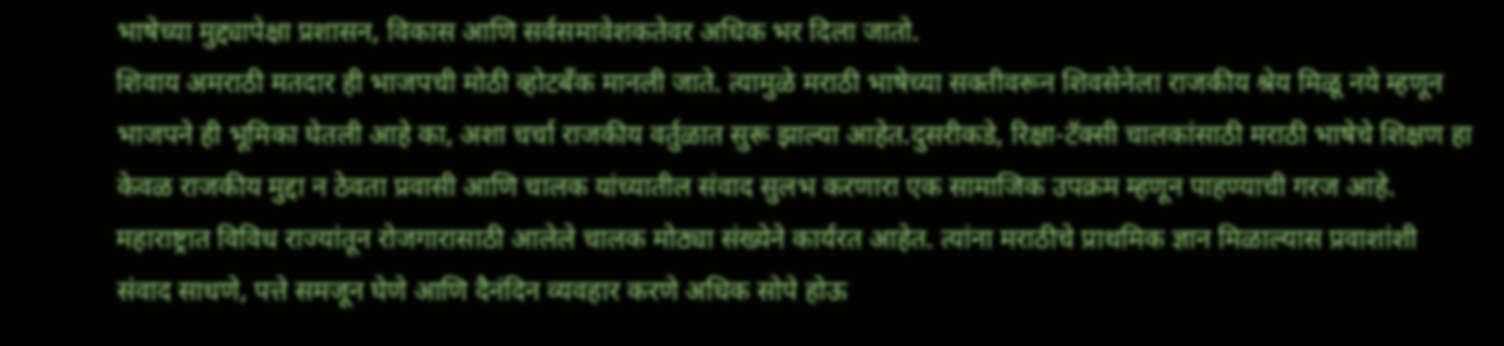भाषेच्या मुद्द्यापेक्षा प्रशासन, विकास आणि सर्वसमावेशकतेवर अधिक भर दिला जातो.
शिवाय अमराठी मतदार ही भाजपची मोठी व्होटबँक मानली जाते. त्यामुळे मराठी भाषेच्या सक्तीवरून शिवसेनेला राजकीय श्रेय मिळू नये म्हणून भाजपने ही भूमिका घेतली आहे का, अशा चर्चा राजकीय वर्तुळात सुरू झाल्या आहेत.दुसरीकडे, रिक्षा-टॅक्सी चालकांसाठी मराठी भाषेचे शिक्षण हा केवळ राजकीय मुद्दा न ठेवता प्रवासी आणि चालक यांच्यातील संवाद सुलभ करणारा एक सामाजिक उपक्रम म्हणून पाहण्याची गरज आहे. महाराष्ट्रात विविध राज्यांतून रोजगारासाठी आलेले चालक मोठ्या संख्येने कार्यरत आहेत. त्यांना मराठीचे प्राथमिक ज्ञान मिळाल्यास प्रवाशांशी संवाद साधणे, पत्ते समजून घेणे आणि दैनंदिन व्यवहार करणे अधिक सोपे होऊ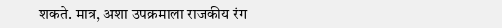शकते. मात्र, अशा उपक्रमाला राजकीय रंग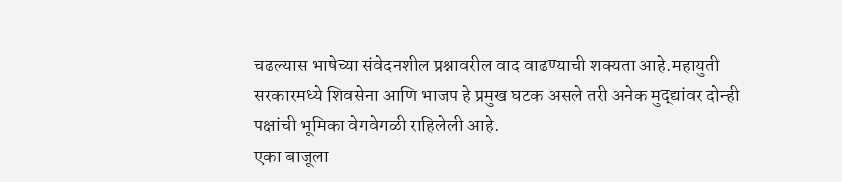चढल्यास भाषेच्या संवेदनशील प्रश्नावरील वाद वाढण्याची शक्यता आहे.महायुती सरकारमध्ये शिवसेना आणि भाजप हे प्रमुख घटक असले तरी अनेक मुद्द्यांवर दोन्ही पक्षांची भूमिका वेगवेगळी राहिलेली आहे.
एका बाजूला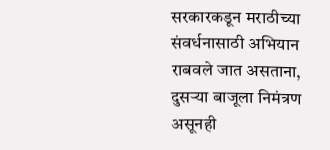सरकारकडून मराठीच्या संवर्धनासाठी अभियान राबवले जात असताना, दुसऱ्या बाजूला निमंत्रण असूनही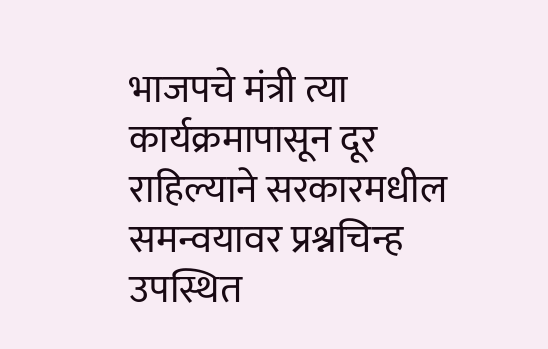भाजपचे मंत्री त्या कार्यक्रमापासून दूर राहिल्याने सरकारमधील समन्वयावर प्रश्नचिन्ह उपस्थित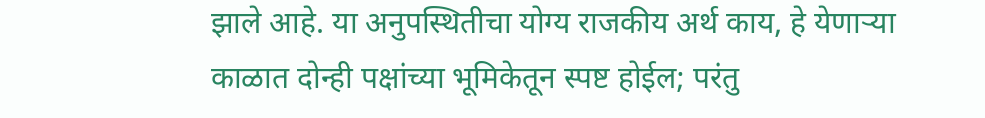झाले आहे. या अनुपस्थितीचा योग्य राजकीय अर्थ काय, हे येणाऱ्या काळात दोन्ही पक्षांच्या भूमिकेतून स्पष्ट होईल; परंतु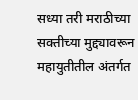सध्या तरी मराठीच्या सक्तीच्या मुद्द्यावरून महायुतीतील अंतर्गत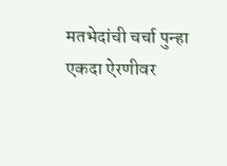मतभेदांची चर्चा पुन्हा एकदा ऐरणीवर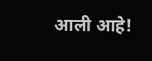आली आहे!